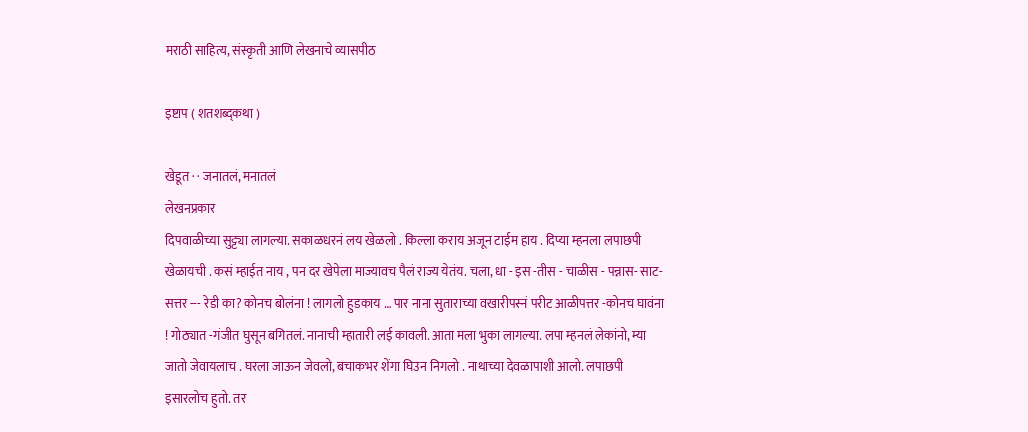मराठी साहित्य, संस्कृती आणि लेखनाचे व्यासपीठ

इष्टाप ( शतशब्द्कथा )

खेडूत · · जनातलं, मनातलं
लेखनप्रकार
दिपवाळीच्या सुट्ट्या लागल्या. सकाळधरनं लय खेळलो . किल्ला कराय अजून टाईम हाय . दिप्या म्हनला लपाछपी खेळायची . कसं म्हाईत नाय , पन दर खेपेला माज्यावच पैलं राज्य येतंय. चला, धा - इस -तीस - चाळीस - पन्नास- साट- सत्तर --- रेडी का? कोनच बोलंना ! लागलो हुडकाय … पार नाना सुताराच्या वखारीपस्नं परीट आळीपत्तर -कोनच घावंना ! गोठ्यात -गंजीत घुसून बगितलं. नानाची म्हातारी लई कावली. आता मला भुका लागल्या. लपा म्हनलं लेकांनो, म्या जातो जेवायलाच . घरला जाऊन जेवलो, बचाकभर शेंगा घिउन निगलो . नाथाच्या देवळापाशी आलो. लपाछपी इसारलोच हुतो. तर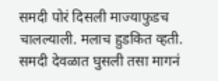समदी पोरं दिसली माज्याफुडच चालल्याली. मलाच हुडकित व्हती. समदी देवळात घुसली तसा मागनं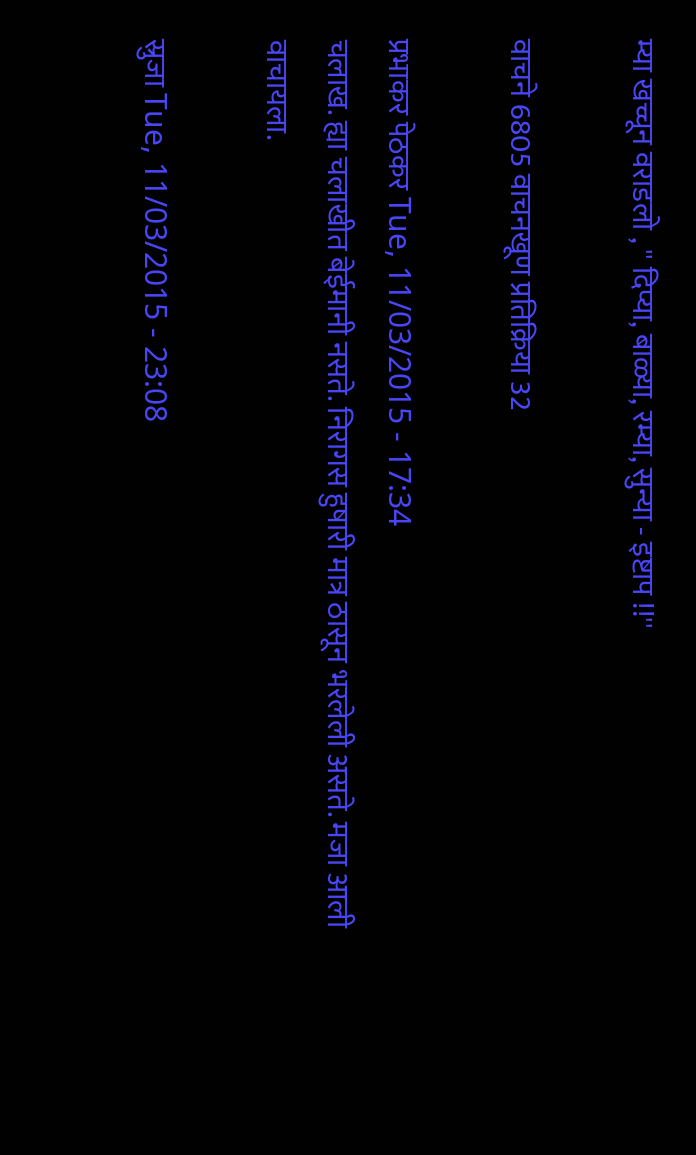म्या खच्चून वराडलो , '' दिप्या, बाळ्या, रम्या, सुन्या - इष्टाप !!''

वाचने 6805 वाचनखूण प्रतिक्रिया 32

प्रभाकर पेठकर Tue, 11/03/2015 - 17:34
चलाख. ह्या चलाखीत बेईमानी नसते. निरागस हुषारी मात्र ठासून भरलेली असते. मजा आली वाचायला.

स्रुजा Tue, 11/03/2015 - 23:08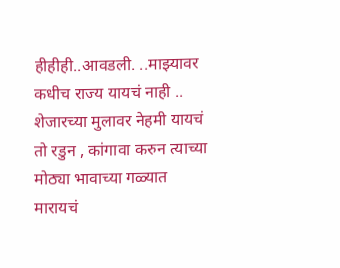हीहीही..आवडली. ..माझ्यावर कधीच राज्य यायचं नाही .. शेजारच्या मुलावर नेहमी यायचं तो रडुन , कांगावा करुन त्याच्या मोठ्या भावाच्या गळ्यात मारायचं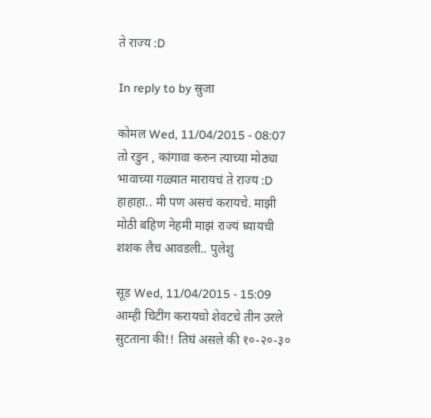ते राज्य :D

In reply to by स्रुजा

कोमल Wed, 11/04/2015 - 08:07
तो रडुन , कांगावा करुन त्याच्या मोठ्या भावाच्या गळ्यात मारायचं ते राज्य :D
हाहाहा.. मी पण असचं करायचे. माझी मोठी बहिण नेहमी माझं राज्यं घ्यायची शशक लैच आवडली.. पुलेशु

सूड Wed, 11/04/2015 - 15:09
आम्ही चिटींग करायचो शेवटचे तीन उरले सुटताना की!! तिघं असले की १०-२०-३०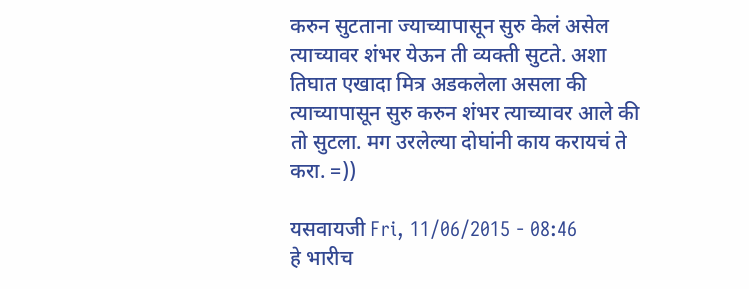करुन सुटताना ज्याच्यापासून सुरु केलं असेल त्याच्यावर शंभर येऊन ती व्यक्ती सुटते. अशा तिघात एखादा मित्र अडकलेला असला की त्याच्यापासून सुरु करुन शंभर त्याच्यावर आले की तो सुटला. मग उरलेल्या दोघांनी काय करायचं ते करा. =))

यसवायजी Fri, 11/06/2015 - 08:46
हे भारीच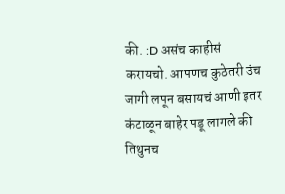की. :D असंच काहीसं करायचो. आपणच कुठेतरी उंच जागी लपून बसायचं आणी इतर कंटाळून बाहेर पडू लागले की तिथुनच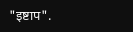"इष्टाप".